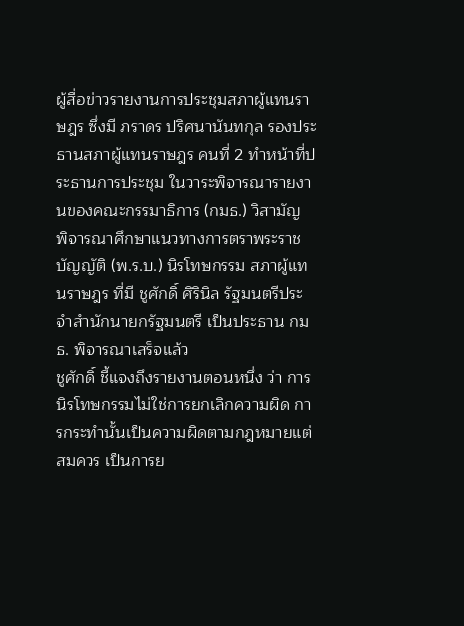ผู้สื่อข่าวรายงานการประชุมสภาผู้แทนราษฎร ซึ่งมี ภราดร ปริศนานันทกุล รองประธานสภาผู้แทนราษฎร คนที่ 2 ทำหน้าที่ประธานการประชุม ในวาระพิจารณารายงานของคณะกรรมาธิการ (กมธ.) วิสามัญ พิจารณาศึกษาแนวทางการตราพระราชบัญญัติ (พ.ร.บ.) นิรโทษกรรม สภาผู้แทนราษฎร ที่มี ชูศักดิ์ ศิรินิล รัฐมนตรีประจำสำนักนายกรัฐมนตรี เป็นประธาน กมธ. พิจารณาเสร็จแล้ว
ชูศักดิ์ ชี้แจงถึงรายงานตอนหนึ่ง ว่า การนิรโทษกรรมไม่ใช่การยกเลิกความผิด การกระทำนั้นเป็นความผิดตามกฎหมายแต่สมควร เป็นการย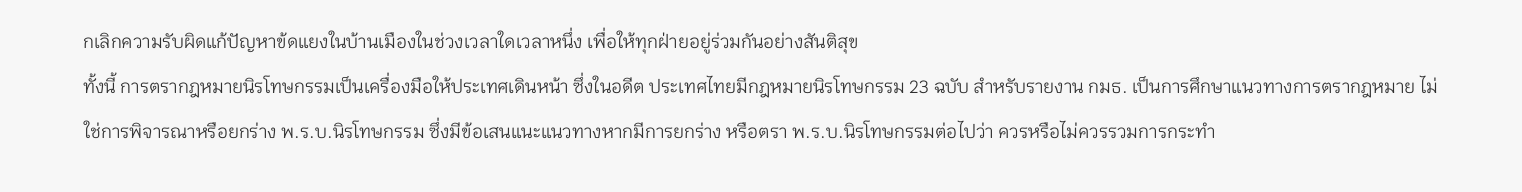กเลิกความรับผิดแก้ปัญหาข้ดแยงในบ้านเมืองในช่วงเวลาใดเวลาหนึ่ง เพื่อให้ทุกฝ่ายอยู่ร่วมกันอย่างสันติสุข
ทั้งนี้ การตรากฎหมายนิรโทษกรรมเป็นเครื่องมือให้ประเทศเดินหน้า ซึ่งในอดีต ประเทศไทยมีกฎหมายนิรโทษกรรม 23 ฉบับ สำหรับรายงาน กมธ. เป็นการศึกษาแนวทางการตรากฎหมาย ไม่ใช่การพิจารณาหรือยกร่าง พ.ร.บ.นิรโทษกรรม ซึ่งมีข้อเสนแนะแนวทางหากมีการยกร่าง หรือตรา พ.ร.บ.นิรโทษกรรมต่อไปว่า ควรหรือไม่ควรรวมการกระทำ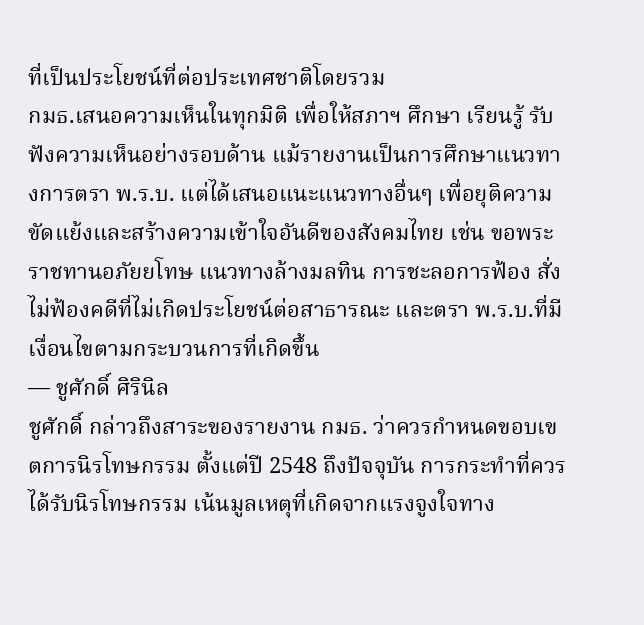ที่เป็นประโยชน์ที่ต่อประเทศชาติโดยรวม
กมธ.เสนอความเห็นในทุกมิติ เพื่อให้สภาฯ ศึกษา เรียนรู้ รับฟังความเห็นอย่างรอบด้าน แม้รายงานเป็นการศึกษาแนวทางการตรา พ.ร.บ. แต่ได้เสนอแนะแนวทางอื่นๆ เพื่อยุติความขัดแย้งและสร้างความเข้าใจอันดีของสังคมไทย เช่น ขอพระราชทานอภัยยโทษ แนวทางล้างมลทิน การชะลอการฟ้อง สั่งไม่ฟ้องคดีที่ไม่เกิดประโยชน์ต่อสาธารณะ และตรา พ.ร.บ.ที่มีเงื่อนไขตามกระบวนการที่เกิดขึ้น
— ชูศักดิ์ ศิรินิล
ชูศักดิ์ กล่าวถึงสาระของรายงาน กมธ. ว่าควรกำหนดขอบเขตการนิรโทษกรรม ตั้งแต่ปี 2548 ถึงปัจจุบัน การกระทำที่ควรได้รับนิรโทษกรรม เน้นมูลเหตุที่เกิดจากแรงจูงใจทาง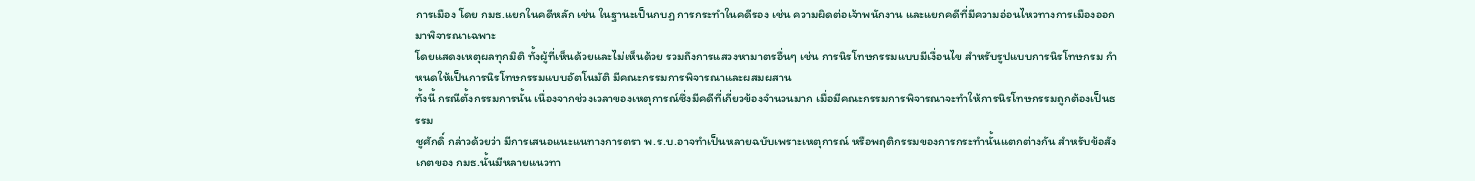การเมือง โดย กมธ.แยกในคดีหลัก เช่น ในฐานะเป็นกบฏ การกระทำในคดีรอง เช่น ความผิดต่อเจ้าพนักงาน และแยกคดีที่มีความอ่อนไหวทางการเมืองออกมาพิจารณาเฉพาะ
โดยแสดงเหตุผลทุกมิติ ทั้งผู้ที่เห็นด้วยและไม่เห็นด้วย รวมถึงการแสวงหามาตรอื่นๆ เช่น การนิรโทษกรรมแบบมีเงื่อนไข สำหรับรูปแบบการนิรโทษกรม กำหนดให้เป็นการนิรโทษกรรมแบบอัตโนมัติ มีคณะกรรมการพิจารณาและผสมผสาน
ทั้งนี้ กรณีตั้งกรรมการนั้น เนื่องจากช่วงเวลาของเหตุการณ์ซึ่งมีคดีที่เกี่ยวข้องจำนวนมาก เมื่อมีคณะกรรมการพิจารณาจะทำให้การนิรโทษกรรมถูกต้องเป็นธรรม
ชูศักดิ์ กล่าวด้วยว่า มีการเสนอแนะแนทางการตรา พ.ร.บ.อาจทำเป็นหลายฉบับเพราะเหตุการณ์ หรือพฤติกรรมของการกระทำนั้นแตกต่างกัน สำหรับข้อสังเกตของ กมธ.นั้นมีหลายแนวทา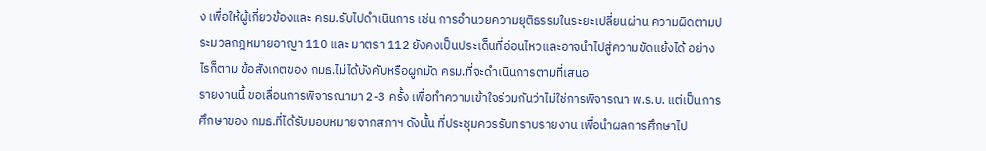ง เพื่อให้ผู้เกี่ยวข้องและ ครม.รับไปดำเนินการ เช่น การอำนวยความยุติธรรมในระยะเปลี่ยนผ่าน ความผิดตามประมวลกฎหมายอาญา 110 และ มาตรา 112 ยังคงเป็นประเด็นที่อ่อนไหวและอาจนำไปสู่ความขัดแย้งได้ อย่างไรก็ตาม ข้อสังเกตของ กมธ.ไม่ได้บังคับหรือผูกมัด ครม.ที่จะดำเนินการตามที่เสนอ
รายงานนี้ ขอเลื่อนการพิจารณามา 2-3 ครั้ง เพื่อทำความเข้าใจร่วมกันว่าไม่ใช่การพิจารณา พ.ร.บ. แต่เป็นการศึกษาของ กมธ.ที่ได้รับมอบหมายจากสภาฯ ดังนั้น ที่ประชุมควรรับทราบรายงาน เพื่อนำผลการศึกษาไป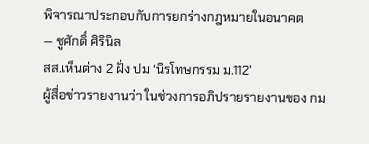พิจารณาประกอบกับการยกร่างกฎหมายในอนาคต
— ชูศักดิ์ ศิรินิล
สส.เห็นต่าง 2 ฝั่ง ปม ‘นิรโทษกรรม ม.112’
ผู้สื่อข่าวรายงานว่า ในช่วงการอภิปรายรายงานของ กม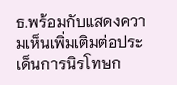ธ.พร้อมกับแสดงความเห็นเพิ่มเติมต่อประเด็นการนิรโทษก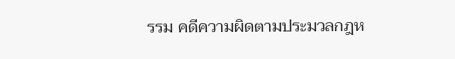รรม คดีความผิดตามประมวลกฎห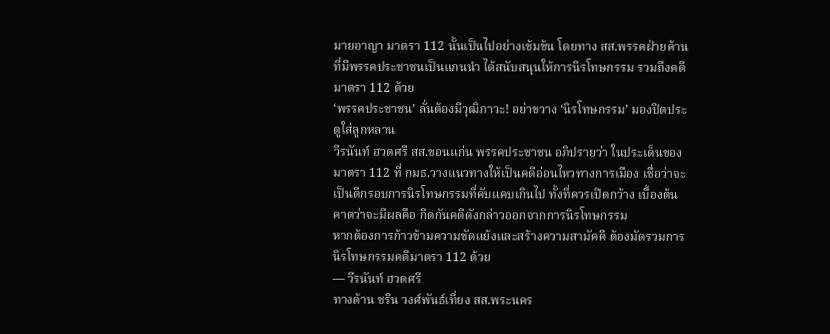มายอาญา มาตรา 112 นั้นเป็นไปอย่างเข้มข้น โดยทาง สส.พรรคฝ่ายค้าน ที่มีพรรคประชาชนเป็นแกนนำ ได้สนับสนุนให้การนิรโทษกรรม รวมถึงคดีมาตรา 112 ด้วย
‘พรรคประชาชน’ ลั่นต้องมีวุฒิภาวะ! อย่าขวาง ‘นิรโทษกรรม’ มองปิดประตูใส่ลูกหลาน
วีรนันท์ ฮวดศรี สส.ขอนแก่น พรรคประชาชน อภิปรายว่า ในประเด็นของมาตรา 112 ที่ กมธ.วางแนวทางให้เป็นคดีอ่อนไหวทางการเมือง เชื่อว่าจะเป็นตีกรอบการนิรโทษกรรมที่คับแคบเกินไป ทั้งที่ควรเปิดกว้าง เบื้องต้นคาดว่าจะมีผลคือ กีดกันคดีดังกล่าวออกจากการนิรโทษกรรม
หากต้องการก้าวข้ามความขัดแย้งและสร้างความสามัคคี ต้องมัดรวมการนิรโทษกรรมคดีมาตรา 112 ด้วย
— วีรนันท์ ฮวดศรี
ทางด้าน ชริน วงศ์พันธ์เที่ยง สส.พระนคร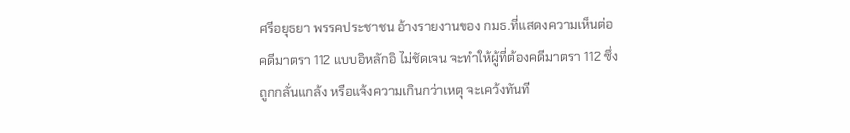ศรีอยุธยา พรรคประชาชน อ้างรายงานของ กมธ.ที่แสดงความเห็นต่อคดีมาตรา 112 แบบอิหลักอิ ไม่ชัดเจน จะทำให้ผู้ที่ต้องคดีมาตรา 112 ซึ่งถูกกลั่นแกล้ง หรือแจ้งความเกินกว่าเหตุ จะเคว้งทันที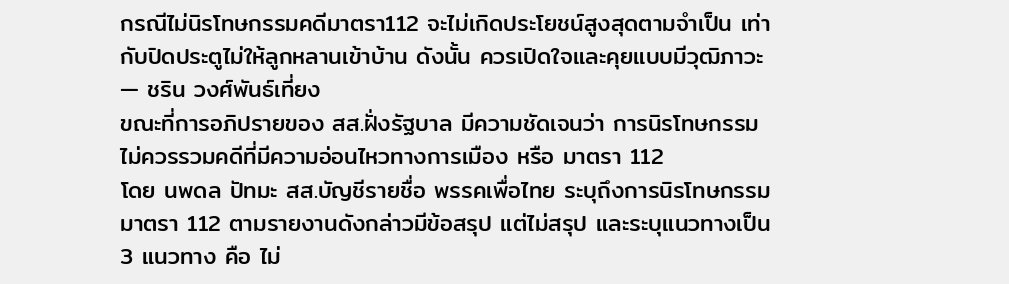กรณีไม่นิรโทษกรรมคดีมาตรา112 จะไม่เกิดประโยชน์สูงสุดตามจำเป็น เท่ากับปิดประตูไม่ให้ลูกหลานเข้าบ้าน ดังนั้น ควรเปิดใจและคุยแบบมีวุฒิภาวะ
— ชริน วงศ์พันธ์เที่ยง
ขณะที่การอภิปรายของ สส.ฝั่งรัฐบาล มีความชัดเจนว่า การนิรโทษกรรม ไม่ควรรวมคดีที่มีความอ่อนไหวทางการเมือง หรือ มาตรา 112
โดย นพดล ปัทมะ สส.บัญชีรายชื่อ พรรคเพื่อไทย ระบุถึงการนิรโทษกรรมมาตรา 112 ตามรายงานดังกล่าวมีข้อสรุป แต่ไม่สรุป และระบุแนวทางเป็น 3 แนวทาง คือ ไม่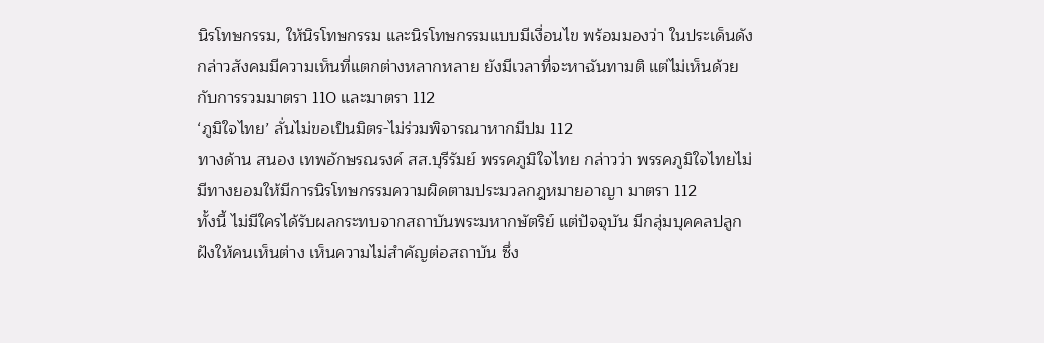นิรโทษกรรม, ให้นิรโทษกรรม และนิรโทษกรรมแบบมีเงื่อนไข พร้อมมองว่า ในประเด็นดังกล่าวสังคมมีความเห็นที่แตกต่างหลากหลาย ยังมีเวลาที่จะหาฉันทามติ แต่ไม่เห็นด้วยกับการรวมมาตรา 110 และมาตรา 112
‘ภูมิใจไทย’ ลั่นไม่ขอเป็นมิตร-ไม่ร่วมพิจารณาหากมีปม 112
ทางด้าน สนอง เทพอักษรณรงค์ สส.บุรีรัมย์ พรรคภูมิใจไทย กล่าวว่า พรรคภูมิใจไทยไม่มีทางยอมให้มีการนิรโทษกรรมความผิดตามประมวลกฎหมายอาญา มาตรา 112
ทั้งนี้ ไม่มีใครได้รับผลกระทบจากสถาบันพระมหากษัตริย์ แต่ปัจจุบัน มีกลุ่มบุคคลปลูกฝังให้คนเห็นต่าง เห็นความไม่สำคัญต่อสถาบัน ซึ่ง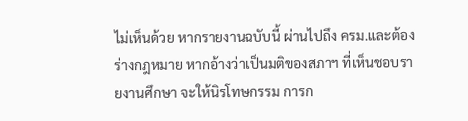ไม่เห็นด้วย หากรายงานฉบับนี้ ผ่านไปถึง ครม.และต้องร่างกฎหมาย หากอ้างว่าเป็นมติของสภาฯ ที่เห็นชอบรายงานศึกษา จะให้นิรโทษกรรม การก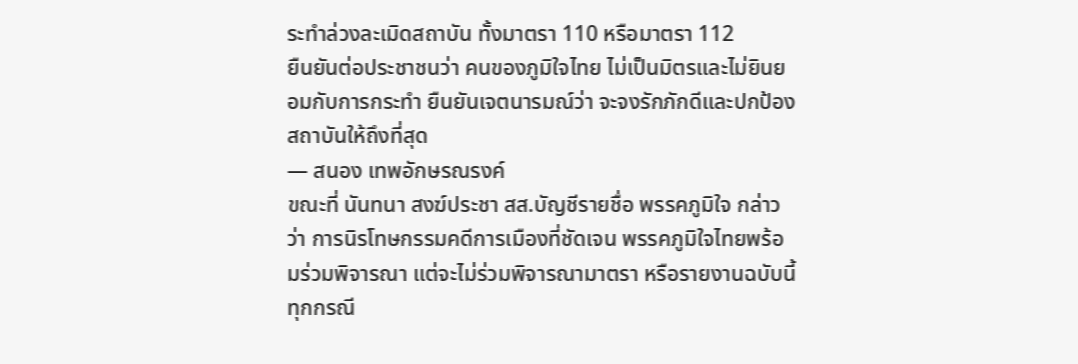ระทำล่วงละเมิดสถาบัน ทั้งมาตรา 110 หรือมาตรา 112
ยืนยันต่อประชาชนว่า คนของภูมิใจไทย ไม่เป็นมิตรและไม่ยินยอมกับการกระทำ ยืนยันเจตนารมณ์ว่า จะจงรักภักดีและปกป้องสถาบันให้ถึงที่สุด
— สนอง เทพอักษรณรงค์
ขณะที่ นันทนา สงฆ์ประชา สส.บัญชีรายชื่อ พรรคภูมิใจ กล่าวว่า การนิรโทษกรรมคดีการเมืองที่ชัดเจน พรรคภูมิใจไทยพร้อมร่วมพิจารณา แต่จะไม่ร่วมพิจารณามาตรา หรือรายงานฉบับนี้ทุกกรณี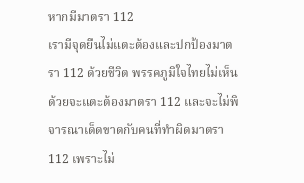หากมีมาตรา 112
เรามีจุดยืนไม่แตะต้องและปกป้องมาตรา 112 ด้วยชีวิต พรรคภูมิใจไทยไม่เห็นด้วยจะแตะต้องมาตรา 112 และจะไม่พิจารณาเด็ดขาดกับคนที่ทำผิดมาตรา 112 เพราะไม่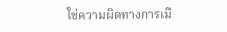ใช่ความผิดทางการเมื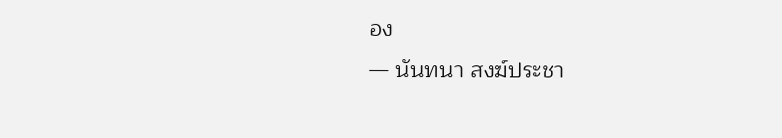อง
— นันทนา สงฆ์ประชา